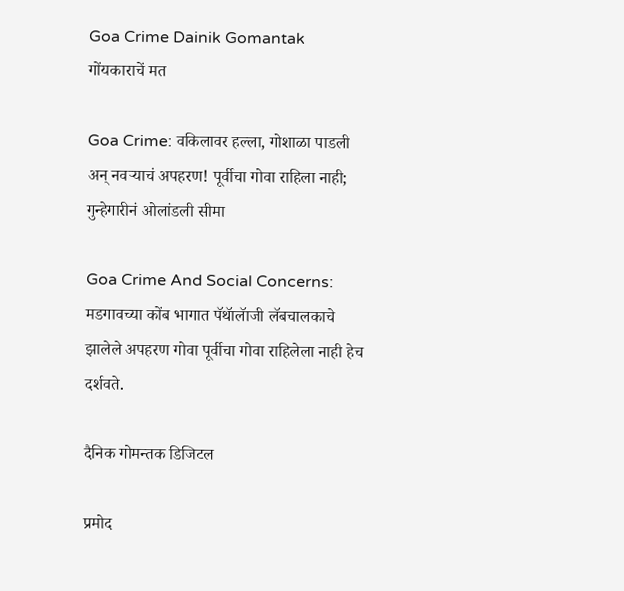Goa Crime Dainik Gomantak
गोंयकाराचें मत

Goa Crime: वकिलावर हल्ला, गोशाळा पाडली अन् नवऱ्याचं अपहरण! पूर्वीचा गोवा राहिला नाही; गुन्हेगारीनं ओलांडली सीमा

Goa Crime And Social Concerns: मडगावच्या कोंब भागात पॅथॅालॅाजी लॅबचालकाचे झालेले अपहरण गोवा पूर्वीचा गोवा राहिलेला नाही हेच दर्शवते.

दैनिक गोमन्तक डिजिटल

प्रमोद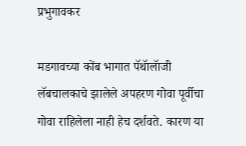प्रभुगावकर

मडगावच्या कोंब भागात पॅथॅालॅाजी लॅबचालकाचे झालेले अपहरण गोवा पूर्वीचा गोवा राहिलेला नाही हेच दर्शवते. कारण या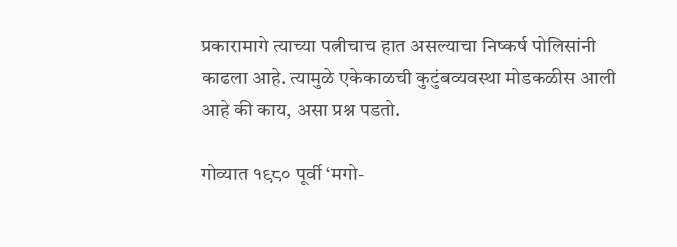प्रकारामागे त्याच्या पत्नीचाच हात असल्याचा निष्कर्ष पोलिसांनी काढला आहे. त्यामुळे एकेकाळची कुटुंबव्यवस्था मोडकळीस आली आहे की काय, असा प्रश्न पडतो.

गोव्यात १९८० पूर्वी ‘मगो-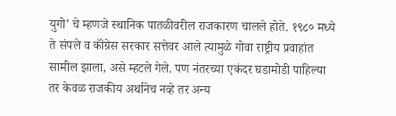युगो’ चे म्हणजे स्थानिक पातळीवरील राजकारण चालले होते. १९८० मध्ये ते संपले व कॉंग्रेस सरकार सत्तेवर आले त्यामुळे गोवा राष्ट्रीय प्रवाहांत सामील झाला, असे म्हटले गेले. पण नंतरच्या एकंदर घडामोडी पाहिल्या तर केवळ राजकीय अर्थानेच नव्हे तर अन्य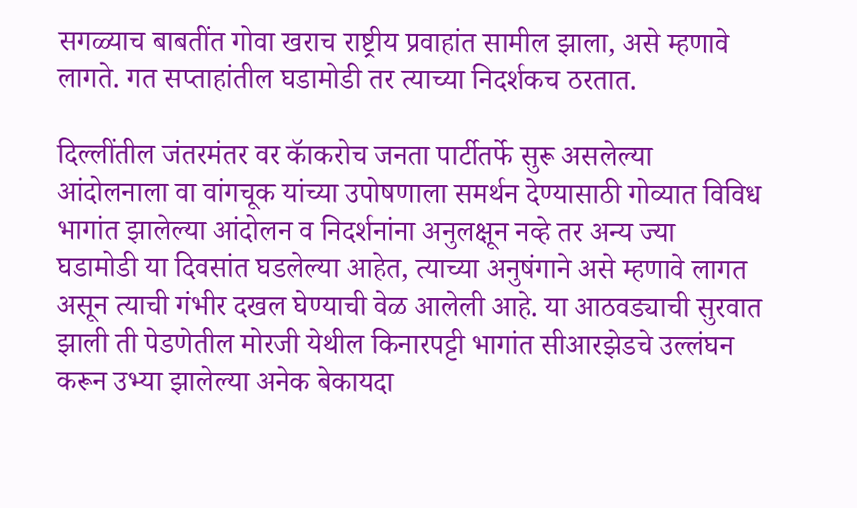सगळ्याच बाबतींत गोवा खराच राष्ट्रीय प्रवाहांत सामील झाला, असे म्हणावे लागते. गत सप्ताहांतील घडामोडी तर त्याच्या निदर्शकच ठरतात.

दिल्लींतील जंतरमंतर वर कॅाकरोच जनता पार्टीतर्फे सुरू असलेल्या आंदोलनाला वा वांगचूक यांच्या उपोषणाला समर्थन देण्यासाठी गोव्यात विविध भागांत झालेल्या आंदोलन व निदर्शनांना अनुलक्षून नव्हे तर अन्य ज्या घडामोडी या दिवसांत घडलेल्या आहेत, त्याच्या अनुषंगाने असे म्हणावे लागत असून त्याची गंभीर दखल घेण्याची वेळ आलेली आहे. या आठवड्याची सुरवात झाली ती पेडणेतील मोरजी येथील किनारपट्टी भागांत सीआरझेडचे उल्लंघन करून उभ्या झालेल्या अनेक बेकायदा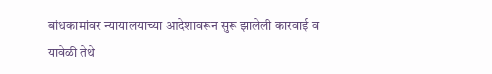बांधकामांवर न्यायालयाच्या आदेशावरून सुरू झालेली कारवाई व यावेळी तेथे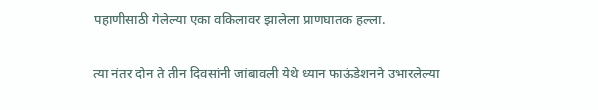पहाणीसाठी गेलेल्या एका वकिलावर झालेला प्राणघातक हल्ला.

त्या नंतर दोन ते तीन दिवसांनी जांबावली येथे ध्यान फाऊंडेशनने उभारलेल्या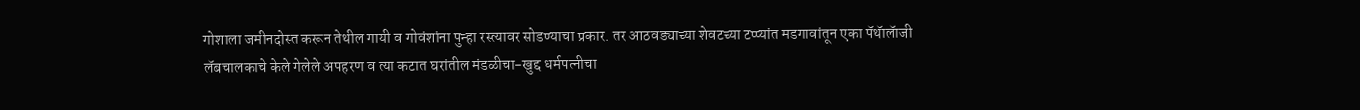गोशाला जमीनदोस्त करून तेथील गायी व गोवंशांना पुन्हा रस्त्यावर सोडण्याचा प्रकार. तर आठवड्याच्या शेवटच्या टप्प्यांत मडगावांतून एका पॅथॅालॅाजी लॅबचालकाचे केले गेलेले अपहरण व त्या कटात घरांतील मंडळीचा-खुद्द धर्मपत्नीचा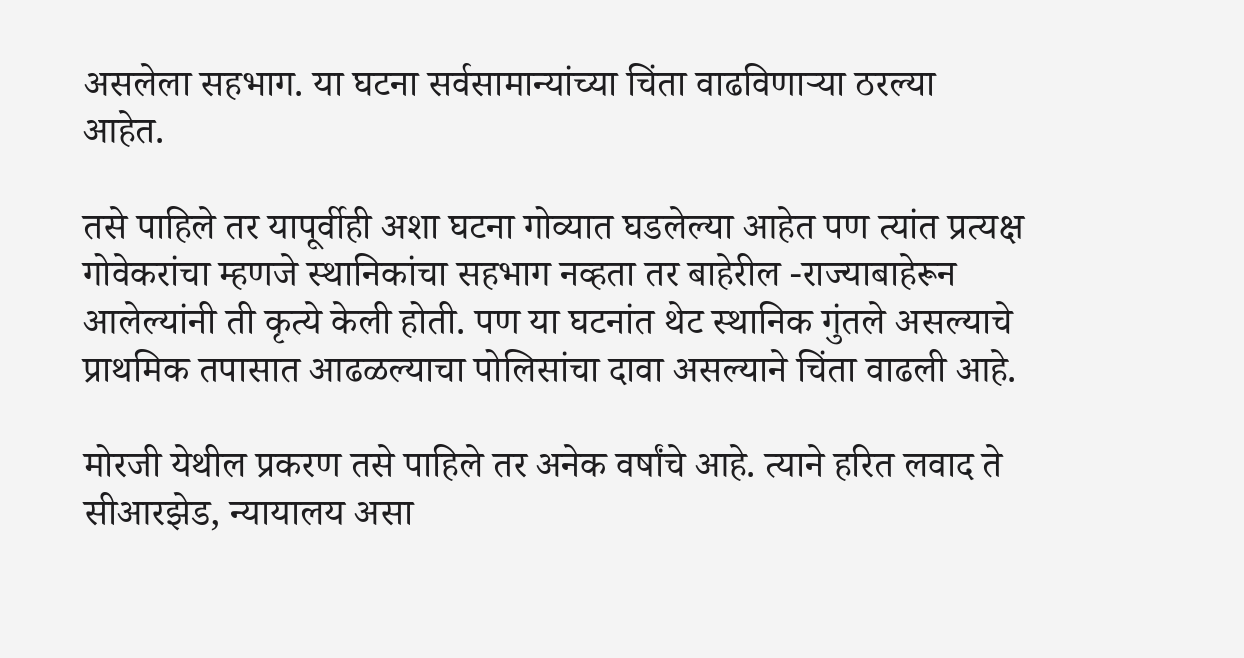असलेला सहभाग. या घटना सर्वसामान्यांच्या चिंता वाढविणाऱ्या ठरल्या आहेत.

तसे पाहिले तर यापूर्वीही अशा घटना गोव्यात घडलेल्या आहेत पण त्यांत प्रत्यक्ष गोवेकरांचा म्हणजे स्थानिकांचा सहभाग नव्हता तर बाहेरील -राज्याबाहेरून आलेल्यांनी ती कृत्ये केली होती. पण या घटनांत थेट स्थानिक गुंतले असल्याचे प्राथमिक तपासात आढळल्याचा पोलिसांचा दावा असल्याने चिंता वाढली आहे.

मोरजी येथील प्रकरण तसे पाहिले तर अनेक वर्षांचे आहे. त्याने हरित लवाद ते सीआरझेड, न्यायालय असा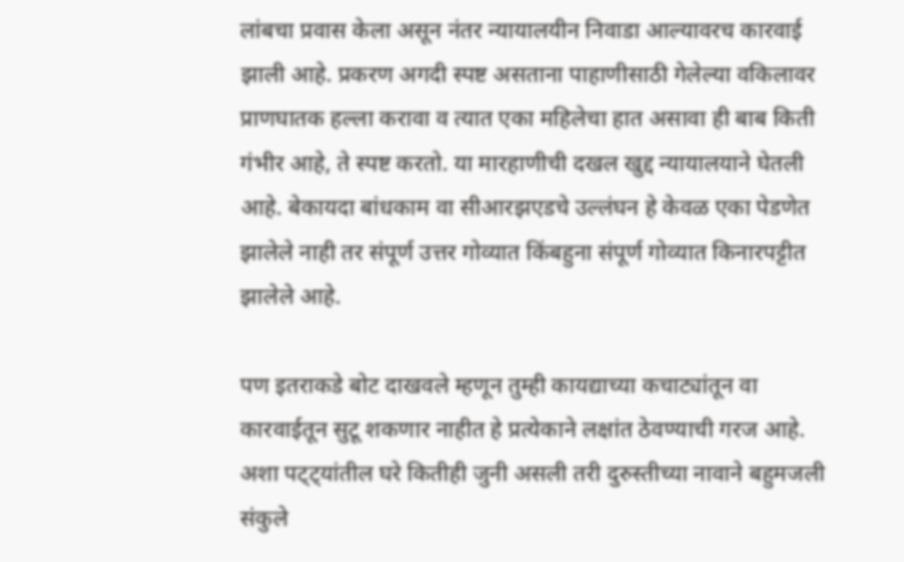लांबचा प्रवास केला असून नंतर न्यायालयीन निवाडा आल्यावरच कारवाई झाली आहे. प्रकरण अगदी स्पष्ट असताना पाहाणीसाठी गेलेल्या वकिलावर प्राणघातक हल्ला करावा व त्यात एका महिलेचा हात असावा ही बाब किती गंभीर आहे, ते स्पष्ट करतो. या मारहाणीची दखल खुद्द न्यायालयाने घेतली आहे. बेकायदा बांधकाम वा सीआरझएडचे उल्लंघन हे केवळ एका पेडणेत झालेले नाही तर संपूर्ण उत्तर गोव्यात किंबहुना संपूर्ण गोव्यात किनारपट्टीत झालेले आहे.

पण इतराकडे बोट दाखवले म्हणून तुम्ही कायद्याच्या कचाट्यांतून वा कारवाईतून सुटू शकणार नाहीत हे प्रत्येकाने लक्षांत ठेवण्याची गरज आहे. अशा पट्ट्यांतील घरे कितीही जुनी असली तरी दुरुस्तीच्या नावाने बहुमजली संकुले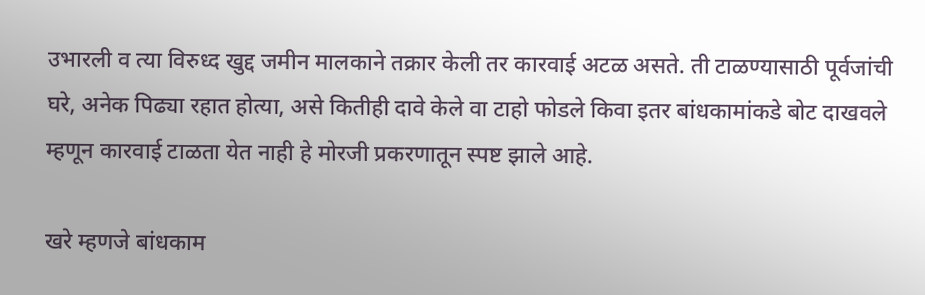उभारली व त्या विरुध्द खुद्द जमीन मालकाने तक्रार केली तर कारवाई अटळ असते. ती टाळण्यासाठी पूर्वजांची घरे, अनेक पिढ्या रहात होत्या, असे कितीही दावे केले वा टाहो फोडले किवा इतर बांधकामांकडे बोट दाखवले म्हणून कारवाई टाळता येत नाही हे मोरजी प्रकरणातून स्पष्ट झाले आहे.

खरे म्हणजे बांधकाम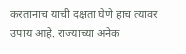करतानाच याची दक्षता घेणे हाच त्यावर उपाय आहे. राज्याच्या अनेक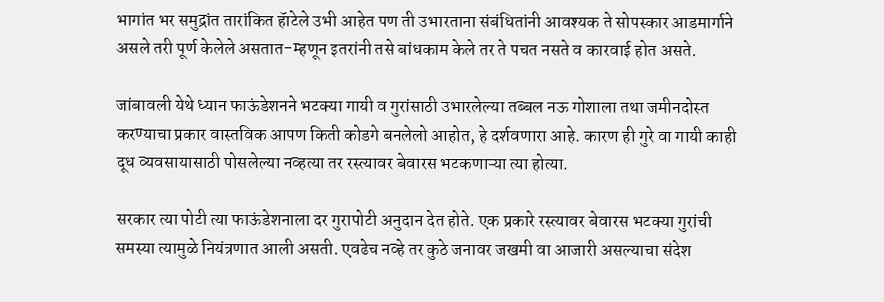भागांत भर समुद्रांत तारांकित हॅाटेले उभी आहेत पण ती उभारताना संबंधितांनी आवश्यक ते सोपस्कार आडमार्गाने असले तरी पूर्ण केलेले असतात-म्हणून इतरांनी तसे बांधकाम केले तर ते पचत नसते व कारवाई होत असते.

जांबावली येथे ध्यान फाऊंडेशनने भटक्या गायी व गुरांसाठी उभारलेल्या तब्बल नऊ गोशाला तथा जमीनदोस्त करण्याचा प्रकार वास्तविक आपण किती कोडगे बनलेलो आहोत, हे दर्शवणारा आहे. कारण ही गुरे वा गायी काही दूध व्यवसायासाठी पोसलेल्या नव्हत्या तर रस्त्यावर बेवारस भटकणाऱ्या त्या होत्या.

सरकार त्या पोटी त्या फाऊंडेशनाला दर गुरापोटी अनुदान देत होते. एक प्रकारे रस्त्यावर बेवारस भटक्या गुरांची समस्या त्यामुळे नियंत्रणात आली असती. एवढेच नव्हे तर कुठे जनावर जखमी वा आजारी असल्याचा संदेश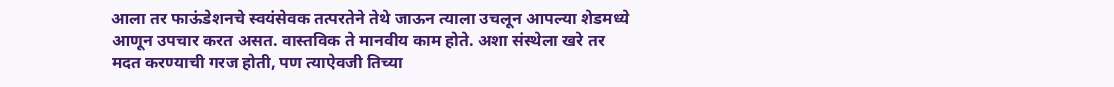आला तर फाऊंडेशनचे स्वयंसेवक तत्परतेने तेथे जाऊन त्याला उचलून आपल्या शेडमध्ये आणून उपचार करत असत. वास्तविक ते मानवीय काम होते. अशा संस्थेला खरे तर मदत करण्याची गरज होती, पण त्याऐवजी तिच्या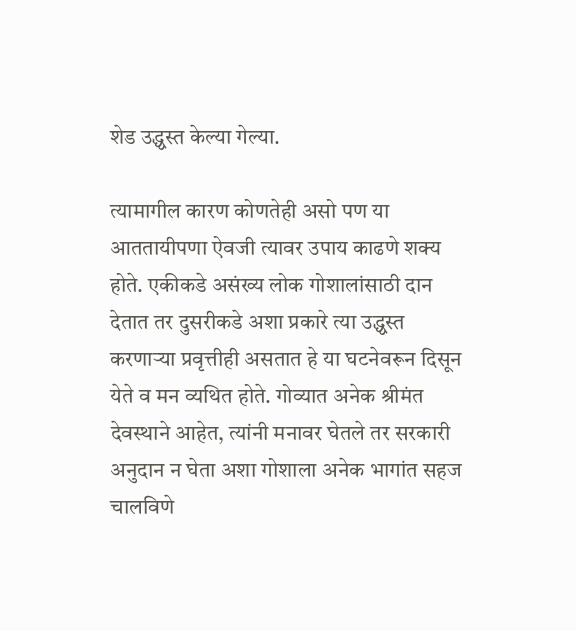शेड उद्ध्वस्त केल्या गेल्या.

त्यामागील कारण कोणतेही असो पण या आततायीपणा ऐवजी त्यावर उपाय काढणे शक्य होते. एकीकडे असंख्य लोक गोशालांसाठी दान देतात तर दुसरीकडे अशा प्रकारे त्या उद्ध्वस्त करणाऱ्या प्रवृत्तीही असतात हे या घटनेवरून दिसून येते व मन व्यथित होते. गोव्यात अनेक श्रीमंत देवस्थाने आहेत, त्यांनी मनावर घेतले तर सरकारी अनुदान न घेता अशा गोशाला अनेक भागांत सहज चालविणे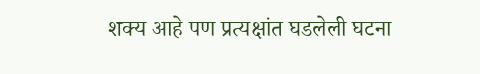शक्य आहे पण प्रत्यक्षांत घडलेली घटना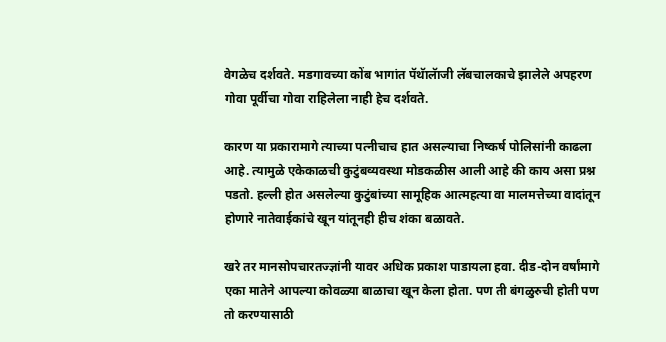वेगळेच दर्शवते. मडगावच्या कोंब भागांत पॅथॅालॅाजी लॅबचालकाचे झालेले अपहरण गोवा पूर्वीचा गोवा राहिलेला नाही हेच दर्शवते.

कारण या प्रकारामागे त्याच्या पत्नीचाच हात असल्याचा निष्कर्ष पोलिसांनी काढला आहे. त्यामुळे एकेकाळची कुटुंबव्यवस्था मोडकळीस आली आहे की काय असा प्रश्न पडतो. हल्ली होत असलेल्या कुटुंबांच्या सामूहिक आत्महत्या वा मालमत्तेच्या वादांतून होणारे नातेवाईकांचे खून यांतूनही हीच शंका बळावते.

खरे तर मानसोपचारतज्ज्ञांनी यावर अधिक प्रकाश पाडायला हवा. दीड-दोन वर्षांमागे एका मातेने आपल्या कोवळ्या बाळाचा खून केला होता. पण ती बंगळुरुची होती पण तो करण्यासाठी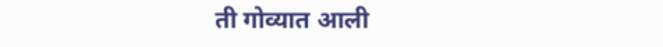ती गोव्यात आली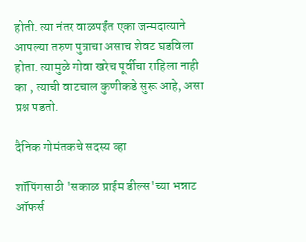होती. त्या नंतर वाळपईंत एका जन्मदात्याने आपल्या तरुण पुत्राचा असाच शेवट घडविला होता. त्यामुळे गोवा खरेच पूर्वीचा राहिला नाही का , त्याची वाटचाल कुणीकडे सुरू आहे, असा प्रश्न पडतो.

दैनिक गोमंतकचे सदस्य व्हा

शॉपिंगसाठी 'सकाळ प्राईम डील्स'च्या भन्नाट ऑफर्स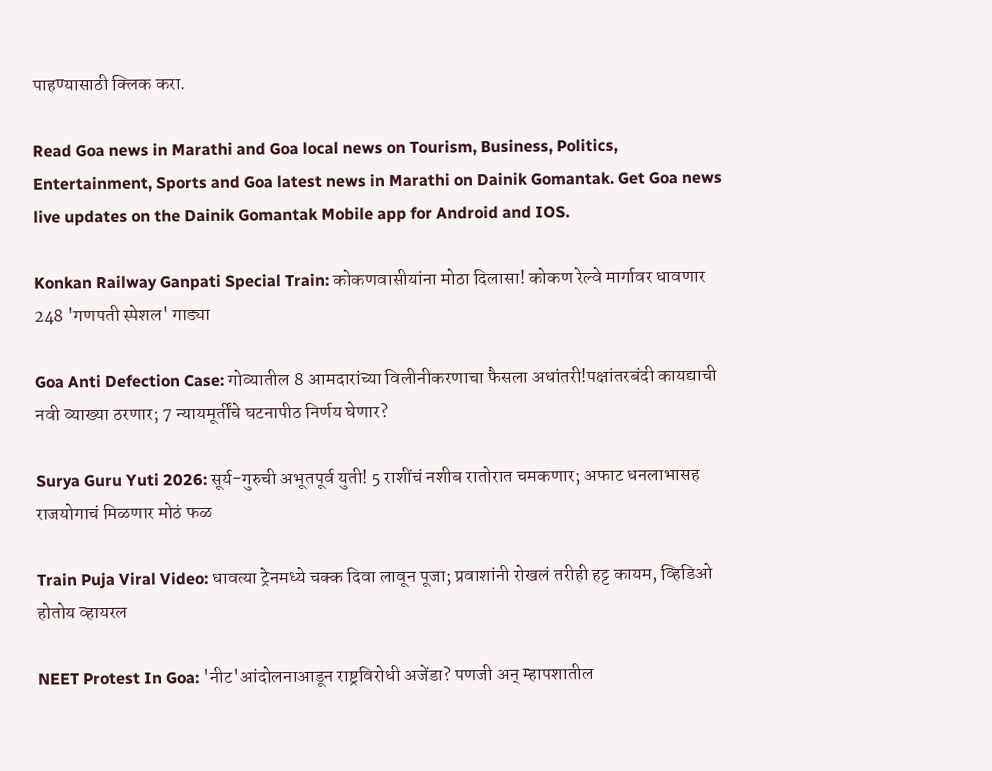पाहण्यासाठी क्लिक करा.

Read Goa news in Marathi and Goa local news on Tourism, Business, Politics, Entertainment, Sports and Goa latest news in Marathi on Dainik Gomantak. Get Goa news live updates on the Dainik Gomantak Mobile app for Android and IOS.

Konkan Railway Ganpati Special Train: कोकणवासीयांना मोठा दिलासा! कोकण रेल्वे मार्गावर धावणार 248 'गणपती स्पेशल' गाड्या

Goa Anti Defection Case: गोव्यातील 8 आमदारांच्या विलीनीकरणाचा फैसला अधांतरी!पक्षांतरबंदी कायद्याची नवी व्याख्या ठरणार; 7 न्यायमूर्तींचे घटनापीठ निर्णय घेणार?

Surya Guru Yuti 2026: सूर्य-गुरुची अभूतपूर्व युती! 5 राशींचं नशीब रातोरात चमकणार; अफाट धनलाभासह राजयोगाचं मिळणार मोठं फळ

Train Puja Viral Video: धावत्या ट्रेनमध्ये चक्क दिवा लावून पूजा; प्रवाशांनी रोखलं तरीही हट्ट कायम, व्हिडिओ होतोय व्हायरल

NEET Protest In Goa: 'नीट'आंदोलनाआडून राष्ट्रविरोधी अजेंडा? पणजी अन् म्हापशातील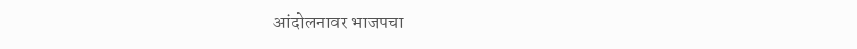आंदोलनावर भाजपचा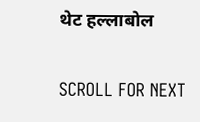थेट हल्लाबोल

SCROLL FOR NEXT